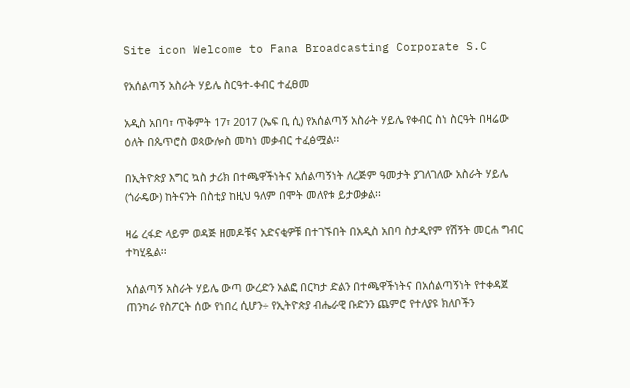Site icon Welcome to Fana Broadcasting Corporate S.C

የአሰልጣኝ አስራት ሃይሌ ስርዓተ-ቀብር ተፈፀመ

አዲስ አበባ፣ ጥቅምት 17፣ 2017 (ኤፍ ቢ ሲ) የአሰልጣኝ አስራት ሃይሌ የቀብር ስነ ስርዓት በዛሬው ዕለት በጴጥሮስ ወጳውሎስ መካነ መቃብር ተፈፅሟል፡፡

በኢትዮጵያ እግር ኳስ ታሪክ በተጫዋችነትና አሰልጣኝነት ለረጅም ዓመታት ያገለገለው አስራት ሃይሌ (ጎራዴው) ከትናንት በስቲያ ከዚህ ዓለም በሞት መለየቱ ይታወቃል፡፡

ዛሬ ረፋድ ላይም ወዳጅ ዘመዶቹና አድናቂዎቹ በተገኙበት በአዲስ አበባ ስታዲየም የሽኝት መርሐ ግብር ተካሂዷል፡፡

አሰልጣኝ አስራት ሃይሌ ውጣ ውረድን አልፎ በርካታ ድልን በተጫዋችነትና በአሰልጣኝነት የተቀዳጀ ጠንካራ የስፖርት ሰው የነበረ ሲሆን÷ የኢትዮጵያ ብሔራዊ ቡድንን ጨምሮ የተለያዩ ክለቦችን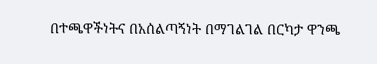በተጫዋችነትና በአሰልጣኝነት በማገልገል በርካታ ዋንጫ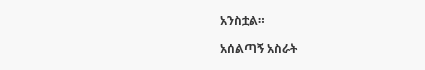አንስቷል።

አሰልጣኝ አስራት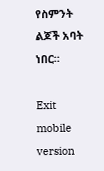የስምንት ልጆች አባት ነበር።

Exit mobile version